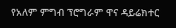የአለም ምግብ ፕሮግራም ዋና ዳይሬክተር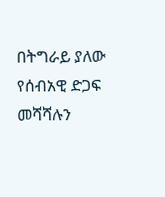በትግራይ ያለው የሰብአዊ ድጋፍ መሻሻሉን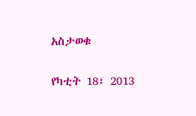አስታወቁ

የካቲት 18፣ 2013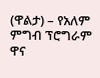(ዋልታ) – የአለም ምግብ ፕሮግራም ዋና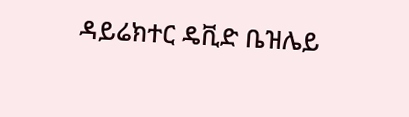ዳይሬክተር ዴቪድ ቤዝሌይ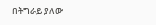በትግራይ ያለው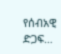የሰብአዊ ድጋፍ…